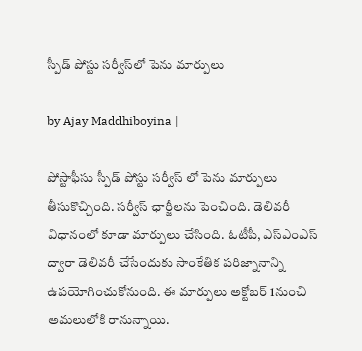స్పీడ్ పోస్టు సర్వీస్‌లో పెను మార్పులు

by Ajay Maddhiboyina |

పోస్టాఫీసు స్పీడ్ పోస్టు సర్వీస్ లో పెను మార్పులు తీసుకొచ్చింది. సర్వీస్ ఛార్జీలను పెంచింది. డెలివరీ విధానంలో కూడా మార్పులు చేసింది. ఓటీపీ, ఎస్ఎంఎస్ ద్వారా డెలివరీ చేసేందుకు సాంకేతిక పరిజ్నానాన్ని ఉపయోగించుకోనుంది. ఈ మార్పులు అక్టోబర్ 1నుంచి అమలులోకి రానున్నాయి.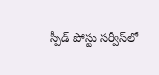స్పీడ్ పోస్టు సర్వీస్‌లో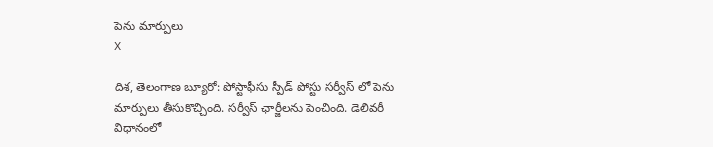పెను మార్పులు
X

దిశ, తెలంగాణ బ్యూరో: పోస్టాఫీసు స్పీడ్ పోస్టు సర్వీస్ లో పెను మార్పులు తీసుకొచ్చింది. సర్వీస్ ఛార్జీలను పెంచింది. డెలివరీ విధానంలో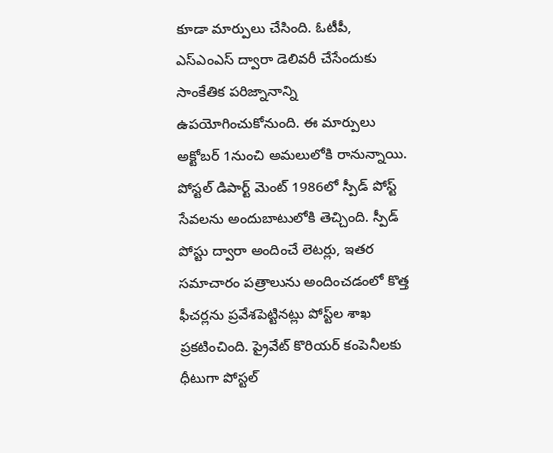కూడా మార్పులు చేసింది. ఓటీపీ, ఎస్ఎంఎస్ ద్వారా డెలివరీ చేసేందుకు సాంకేతిక పరిజ్నానాన్ని ఉపయోగించుకోనుంది. ఈ మార్పులు అక్టోబర్ 1నుంచి అమలులోకి రానున్నాయి. పోస్టల్ డిపార్ట్ మెంట్ 1986లో స్పీడ్ పోస్ట్ సేవలను అందుబాటులోకి తెచ్చింది. స్పీడ్ పోస్టు ద్వారా అందించే లెటర్లు, ఇతర సమాచారం పత్రాలును అందించడంలో కొత్త ఫీచర్లను ప్రవేశపెట్టినట్లు పోస్ట్‌ల శాఖ ప్రకటించింది. ప్రైవేట్ కొరియర్ కంపెనీలకు ధీటుగా పోస్టల్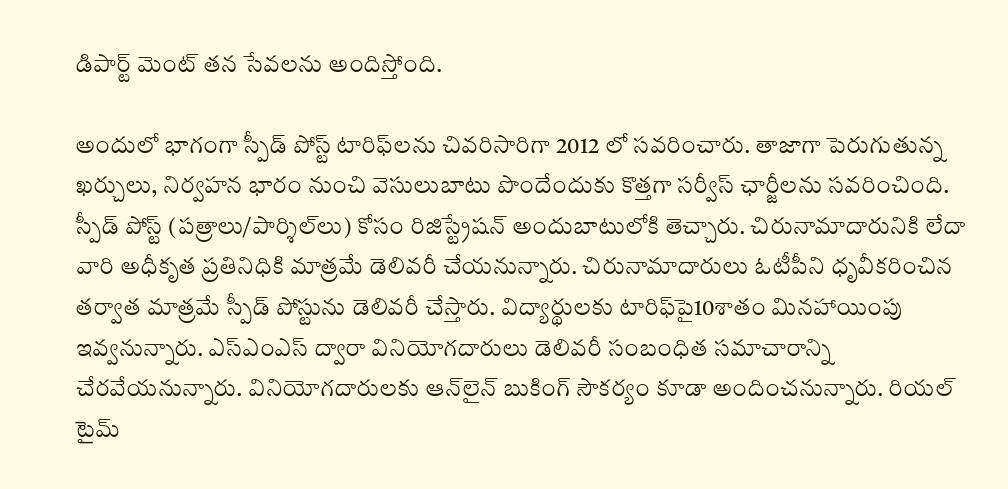డిపార్ట్ మెంట్ తన సేవలను అందిస్తోంది.

అందులో భాగంగా స్పీడ్ పోస్ట్ టారిఫ్‌లను చివరిసారిగా 2012 లో సవరించారు. తాజాగా పెరుగుతున్న ఖర్చులు, నిర్వహన భారం నుంచి వెసులుబాటు పొందేందుకు కొత్తగా సర్వీస్ ఛార్జీలను సవరించింది. స్పీడ్ పోస్ట్ (పత్రాలు/పార్శిల్‌లు) కోసం రిజిస్ట్రేషన్ అందుబాటులోకి తెచ్చారు. చిరునామాదారునికి లేదా వారి అధీకృత ప్రతినిధికి మాత్రమే డెలివరీ చేయనున్నారు. చిరునామాదారులు ఓటీపీని ధృవీకరించిన తర్వాత మాత్రమే స్పీడ్ పోస్టును డెలివరీ చేస్తారు. విద్యార్థులకు టారిఫ్‌పై10శాతం మినహాయింపు ఇవ్వనున్నారు. ఎస్ఎంఎస్ ద్వారా వినియోగదారులు డెలివరీ సంబంధిత సమాచారాన్ని చేరవేయనున్నారు. వినియోగదారులకు ఆన్‌లైన్ బుకింగ్ సౌకర్యం కూడా అందించనున్నారు. రియల్ టైమ్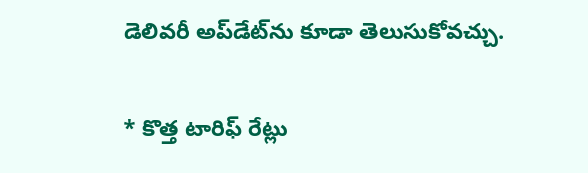డెలివరీ అప్‌డేట్‌ను కూడా తెలుసుకోవచ్చు.

* కొత్త టారిఫ్ రేట్లు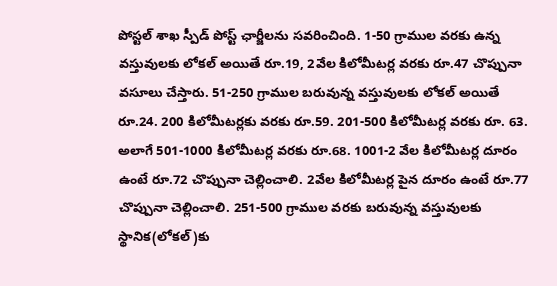పోస్టల్ శాఖ స్పీడ్ పోస్ట్ ఛార్జీలను సవరించింది. 1-50 గ్రాముల వరకు ఉన్న వస్తువులకు లోకల్ అయితే రూ.19, 2వేల కిలోమీటర్ల వరకు రూ.47 చొప్పునా వసూలు చేస్తారు. 51-250 గ్రాముల బరువున్న వస్తువులకు లోకల్ అయితే రూ.24. 200 కిలోమీటర్లకు వరకు రూ.59. 201-500 కిలోమీటర్ల వరకు రూ. 63. అలాగే 501-1000 కిలోమీటర్ల వరకు రూ.68. 1001-2 వేల కిలోమీటర్ల దూరం ఉంటే రూ.72 చొప్పునా చెల్లించాలి. 2వేల కిలోమీటర్ల పైన దూరం ఉంటే రూ.77 చొప్పునా చెల్లించాలి. 251-500 గ్రాముల వరకు బరువున్న వస్తువులకు స్థానిక(లోకల్)కు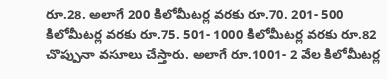రూ.28. అలాగే 200 కిలోమీటర్ల వరకు రూ.70. 201- 500 కిలోమీటర్ల వరకు రూ.75. 501- 1000 కిలోమీటర్ల వరకు రూ.82 చొప్పునా వసూలు చేస్తారు. అలాగే రూ.1001- 2 వేల కిలోమీటర్ల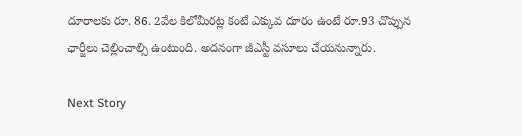దూరాలకు రూ. 86. 2వేల కిలోమీరట్ల కంటే ఎక్కువ దూరం ఉంటే రూ.93 చొప్పున ఛార్జీలు చెల్లించాల్సి ఉంటుంది. అదనంగా జీఎస్టీ వసూలు చేయనున్నారు.

Next Story